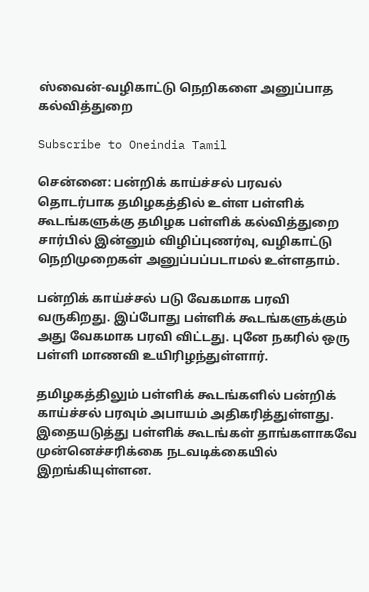ஸ்வைன்-வழிகாட்டு நெறிகளை அனுப்பாத கல்வித்துறை

Subscribe to Oneindia Tamil

சென்னை: பன்றிக் காய்ச்சல் பரவல் தொடர்பாக தமிழகத்தில் உள்ள பள்ளிக் கூடங்களுக்கு தமிழக பள்ளிக் கல்வித்துறை சார்பில் இன்னும் விழிப்புணர்வு, வழிகாட்டு நெறிமுறைகள் அனுப்பப்படாமல் உள்ளதாம்.

பன்றிக் காய்ச்சல் படு வேகமாக பரவி வருகிறது. இப்போது பள்ளிக் கூடங்களுக்கும் அது வேகமாக பரவி விட்டது. புனே நகரில் ஒரு பள்ளி மாணவி உயிரிழந்துள்ளார்.

தமிழகத்திலும் பள்ளிக் கூடங்களில் பன்றிக் காய்ச்சல் பரவும் அபாயம் அதிகரித்துள்ளது. இதையடுத்து பள்ளிக் கூடங்கள் தாங்களாகவே முன்னெச்சரிக்கை நடவடிக்கையில் இறங்கியுள்ளன.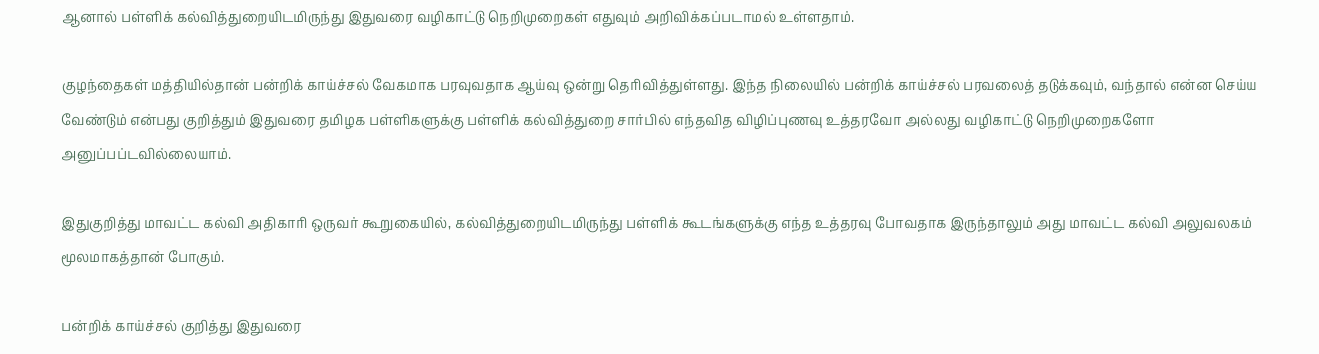ஆனால் பள்ளிக் கல்வித்துறையிடமிருந்து இதுவரை வழிகாட்டு நெறிமுறைகள் எதுவும் அறிவிக்கப்படாமல் உள்ளதாம்.

குழந்தைகள் மத்தியில்தான் பன்றிக் காய்ச்சல் வேகமாக பரவுவதாக ஆய்வு ஒன்று தெரிவித்துள்ளது. இந்த நிலையில் பன்றிக் காய்ச்சல் பரவலைத் தடுக்கவும், வந்தால் என்ன செய்ய வேண்டும் என்பது குறித்தும் இதுவரை தமிழக பள்ளிகளுக்கு பள்ளிக் கல்வித்துறை சார்பில் எந்தவித விழிப்புணவு உத்தரவோ அல்லது வழிகாட்டு நெறிமுறைகளோ அனுப்பப்டவில்லையாம்.

இதுகுறித்து மாவட்ட கல்வி அதிகாரி ஒருவர் கூறுகையில், கல்வித்துறையிடமிருந்து பள்ளிக் கூடங்களுக்கு எந்த உத்தரவு போவதாக இருந்தாலும் அது மாவட்ட கல்வி அலுவலகம் மூலமாகத்தான் போகும்.

பன்றிக் காய்ச்சல் குறித்து இதுவரை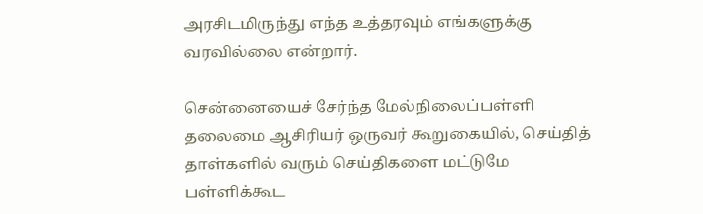அரசிடமிருந்து எந்த உத்தரவும் எங்களுக்கு வரவில்லை என்றார்.

சென்னையைச் சேர்ந்த மேல்நிலைப்பள்ளி தலைமை ஆசிரியர் ஒருவர் கூறுகையில், செய்தித் தாள்களில் வரும் செய்திகளை மட்டுமே பள்ளிக்கூட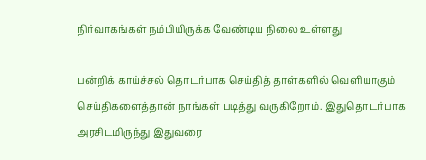நிர்வாகங்கள் நம்பியிருக்க வேண்டிய நிலை உள்ளது

பன்றிக் காய்ச்சல் தொடர்பாக செய்தித் தாள்களில் வெளியாகும் செய்திகளைத்தான் நாங்கள் படித்து வருகிறோம். இதுதொடர்பாக அரசிடமிருந்து இதுவரை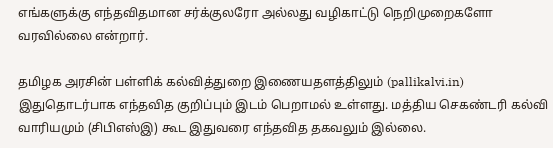எங்களுக்கு எந்தவிதமான சர்க்குலரோ அல்லது வழிகாட்டு நெறிமுறைகளோ வரவில்லை என்றார்.

தமிழக அரசின் பள்ளிக் கல்வித்துறை இணையதளத்திலும் (pallikalvi.in) இதுதொடர்பாக எந்தவித குறிப்பும் இடம் பெறாமல் உள்ளது. மத்திய செகண்டரி கல்வி வாரியமும் (சிபிஎஸ்இ) கூட இதுவரை எந்தவித தகவலும் இல்லை.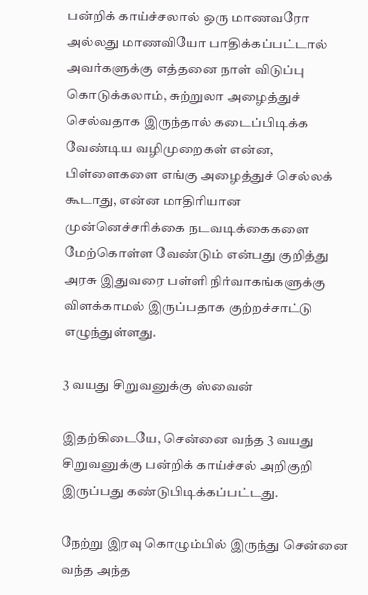பன்றிக் காய்ச்சலால் ஒரு மாணவரோ அல்லது மாணவியோ பாதிக்கப்பட்டால் அவர்களுக்கு எத்தனை நாள் விடுப்பு கொடுக்கலாம், சுற்றுலா அழைத்துச் செல்வதாக இருந்தால் கடைப்பிடிக்க வேண்டிய வழிமுறைகள் என்ன, பிள்ளைகளை எங்கு அழைத்துச் செல்லக் கூடாது, என்ன மாதிரியான முன்னெச்சரிக்கை நடவடிக்கைகளை மேற்கொள்ள வேண்டும் என்பது குறித்து அரசு இதுவரை பள்ளி நிர்வாகங்களுக்கு விளக்காமல் இருப்பதாக குற்றச்சாட்டு எழுந்துள்ளது.

3 வயது சிறுவனுக்கு ஸ்வைன்

இதற்கிடையே, சென்னை வந்த 3 வயது சிறுவனுக்கு பன்றிக் காய்ச்சல் அறிகுறி இருப்பது கண்டுபிடிக்கப்பட்டது.

நேற்று இரவு கொழும்பில் இருந்து சென்னை வந்த அந்த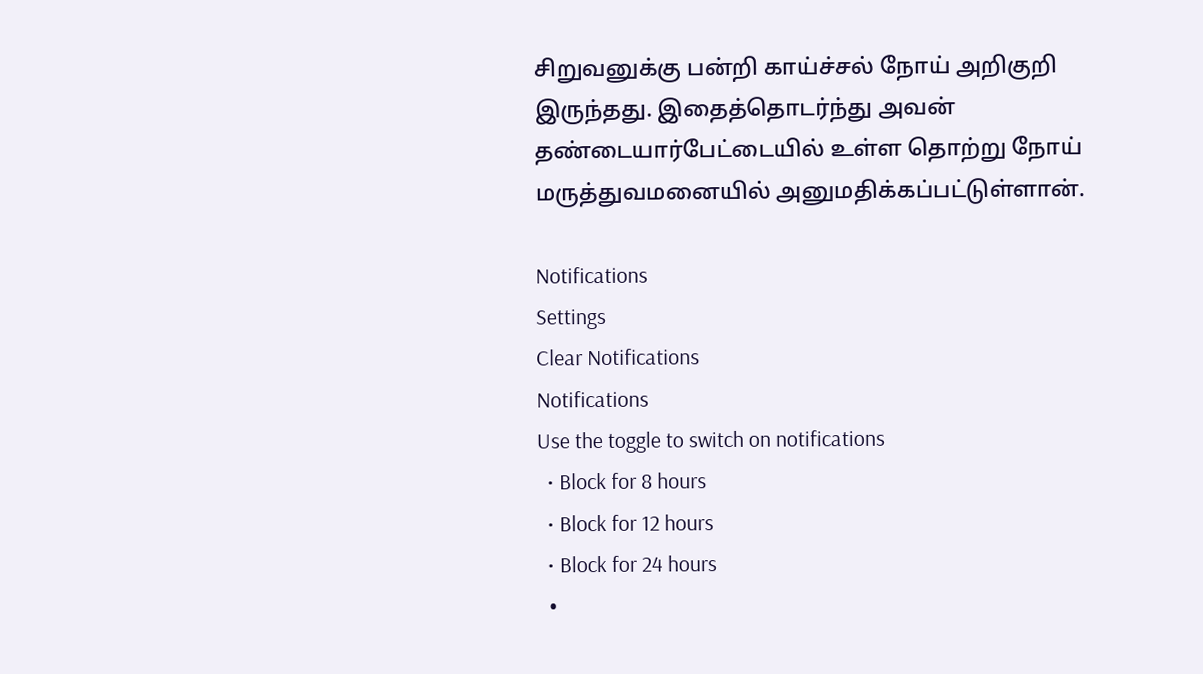சிறுவனுக்கு பன்றி காய்ச்சல் நோய் அறிகுறி இருந்தது. இதைத்தொடர்ந்து அவன் தண்டையார்பேட்டையில் உள்ள தொற்று நோய் மருத்துவமனையில் அனுமதிக்கப்பட்டுள்ளான்.

Notifications
Settings
Clear Notifications
Notifications
Use the toggle to switch on notifications
  • Block for 8 hours
  • Block for 12 hours
  • Block for 24 hours
  •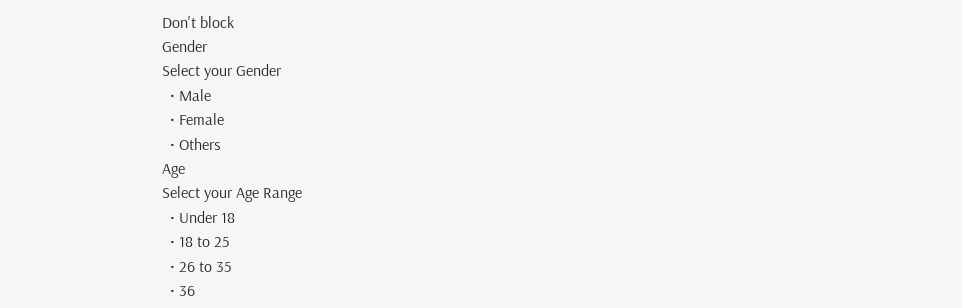Don't block
Gender
Select your Gender
  • Male
  • Female
  • Others
Age
Select your Age Range
  • Under 18
  • 18 to 25
  • 26 to 35
  • 36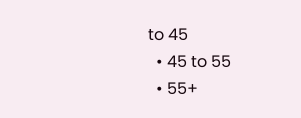to 45
  • 45 to 55
  • 55+